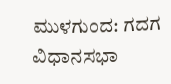ಮುಳಗುಂದ: ಗದಗ ವಿಧಾನಸಭಾ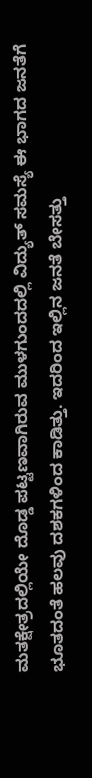ಮತಕ್ಷೇತ್ರದಲ್ಲಿಯೇ ದೊಡ್ಡ ಪಟ್ಟಣವಾಗಿರುವ ಮುಳಗುಂದದಲ್ಲಿ ವಿದ್ಯುತ್ ಸಮಸ್ಯೆ ಈ ಭಾಗದ ಜನತೆಗೆ ಭೂತದಂತೆ ಹಲವು ದಶಕಗಳಿಂದ ಕಾಡಿತ್ತು. ಇದರಿಂದ ಇಲ್ಲಿನ ಜನತೆ ಬೇಸತ್ತು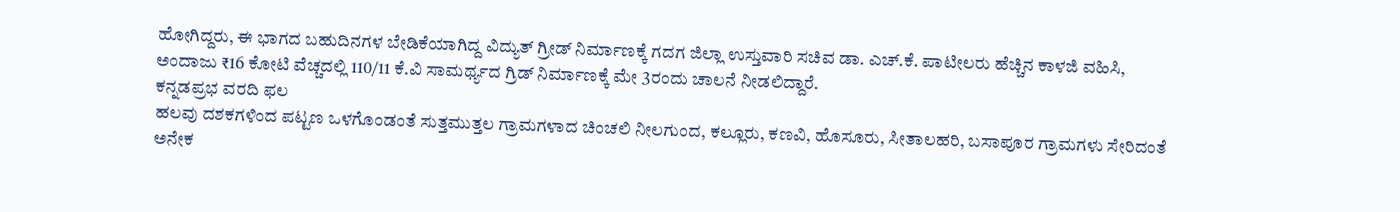ಹೋಗಿದ್ದರು, ಈ ಭಾಗದ ಬಹುದಿನಗಳ ಬೇಡಿಕೆಯಾಗಿದ್ದ ವಿದ್ಯುತ್ ಗ್ರೀಡ್ ನಿರ್ಮಾಣಕ್ಕೆ ಗದಗ ಜಿಲ್ಲಾ ಉಸ್ತುವಾರಿ ಸಚಿವ ಡಾ. ಎಚ್.ಕೆ. ಪಾಟೀಲರು ಹೆಚ್ಚಿನ ಕಾಳಜಿ ವಹಿಸಿ, ಅಂದಾಜು ₹16 ಕೋಟಿ ವೆಚ್ಚದಲ್ಲಿ 110/11 ಕೆ.ವಿ ಸಾಮರ್ಥ್ಯದ ಗ್ರಿಡ್ ನಿರ್ಮಾಣಕ್ಕೆ ಮೇ 3ರಂದು ಚಾಲನೆ ನೀಡಲಿದ್ದಾರೆ.
ಕನ್ನಡಪ್ರಭ ವರದಿ ಫಲ
ಹಲವು ದಶಕಗಳಿಂದ ಪಟ್ಟಣ ಒಳಗೊಂಡಂತೆ ಸುತ್ತಮುತ್ತಲ ಗ್ರಾಮಗಳಾದ ಚಿಂಚಲಿ ನೀಲಗುಂದ, ಕಲ್ಲೂರು, ಕಣವಿ, ಹೊಸೂರು, ಸೀತಾಲಹರಿ, ಬಸಾಪೂರ ಗ್ರಾಮಗಳು ಸೇರಿದಂತೆ ಅನೇಕ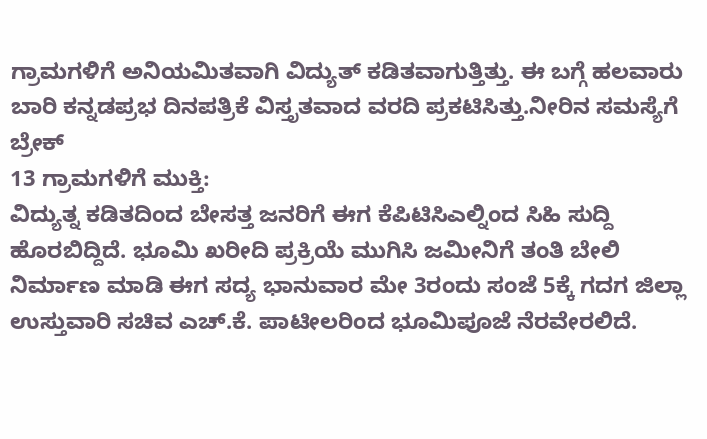ಗ್ರಾಮಗಳಿಗೆ ಅನಿಯಮಿತವಾಗಿ ವಿದ್ಯುತ್ ಕಡಿತವಾಗುತ್ತಿತ್ತು. ಈ ಬಗ್ಗೆ ಹಲವಾರು ಬಾರಿ ಕನ್ನಡಪ್ರಭ ದಿನಪತ್ರಿಕೆ ವಿಸ್ತೃತವಾದ ವರದಿ ಪ್ರಕಟಿಸಿತ್ತು.ನೀರಿನ ಸಮಸ್ಯೆಗೆ ಬ್ರೇಕ್
13 ಗ್ರಾಮಗಳಿಗೆ ಮುಕ್ತಿ:
ವಿದ್ಯುತ್ನ ಕಡಿತದಿಂದ ಬೇಸತ್ತ ಜನರಿಗೆ ಈಗ ಕೆಪಿಟಿಸಿಎಲ್ನಿಂದ ಸಿಹಿ ಸುದ್ದಿ ಹೊರಬಿದ್ದಿದೆ. ಭೂಮಿ ಖರೀದಿ ಪ್ರಕ್ರಿಯೆ ಮುಗಿಸಿ ಜಮೀನಿಗೆ ತಂತಿ ಬೇಲಿ ನಿರ್ಮಾಣ ಮಾಡಿ ಈಗ ಸದ್ಯ ಭಾನುವಾರ ಮೇ 3ರಂದು ಸಂಜೆ 5ಕ್ಕೆ ಗದಗ ಜಿಲ್ಲಾ ಉಸ್ತುವಾರಿ ಸಚಿವ ಎಚ್.ಕೆ. ಪಾಟೀಲರಿಂದ ಭೂಮಿಪೂಜೆ ನೆರವೇರಲಿದೆ.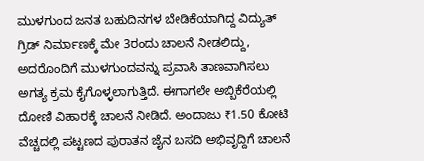ಮುಳಗುಂದ ಜನತ ಬಹುದಿನಗಳ ಬೇಡಿಕೆಯಾಗಿದ್ದ ವಿದ್ಯುತ್ ಗ್ರಿಡ್ ನಿರ್ಮಾಣಕ್ಕೆ ಮೇ 3ರಂದು ಚಾಲನೆ ನೀಡಲಿದ್ದು, ಅದರೊಂದಿಗೆ ಮುಳಗುಂದವನ್ನು ಪ್ರವಾಸಿ ತಾಣವಾಗಿಸಲು ಅಗತ್ಯ ಕ್ರಮ ಕೈಗೊಳ್ಳಲಾಗುತ್ತಿದೆ. ಈಗಾಗಲೇ ಅಬ್ಬಿಕೆರೆಯಲ್ಲಿ ದೋಣಿ ವಿಹಾರಕ್ಕೆ ಚಾಲನೆ ನೀಡಿದೆ. ಅಂದಾಜು ₹1.50 ಕೋಟಿ ವೆಚ್ಚದಲ್ಲಿ ಪಟ್ಟಣದ ಪುರಾತನ ಜೈನ ಬಸದಿ ಅಭಿವೃದ್ದಿಗೆ ಚಾಲನೆ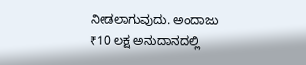ನೀಡಲಾಗುವುದು. ಅಂದಾಜು ₹10 ಲಕ್ಷ ಅನುದಾನದಲ್ಲಿ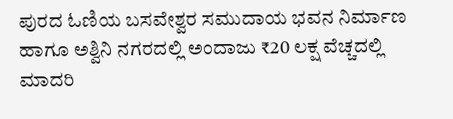ಪುರದ ಓಣಿಯ ಬಸವೇಶ್ವರ ಸಮುದಾಯ ಭವನ ನಿರ್ಮಾಣ ಹಾಗೂ ಅಶ್ವಿನಿ ನಗರದಲ್ಲಿ ಅಂದಾಜು ₹20 ಲಕ್ಷ ವೆಚ್ಚದಲ್ಲಿ ಮಾದರಿ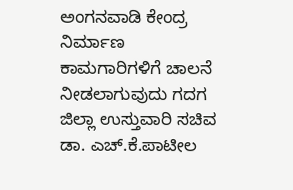ಅಂಗನವಾಡಿ ಕೇಂದ್ರ ನಿರ್ಮಾಣ ಕಾಮಗಾರಿಗಳಿಗೆ ಚಾಲನೆ ನೀಡಲಾಗುವುದು ಗದಗ ಜಿಲ್ಲಾ ಉಸ್ತುವಾರಿ ಸಚಿವ ಡಾ. ಎಚ್.ಕೆ.ಪಾಟೀಲ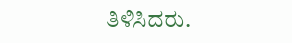ತಿಳಿಸಿದರು.